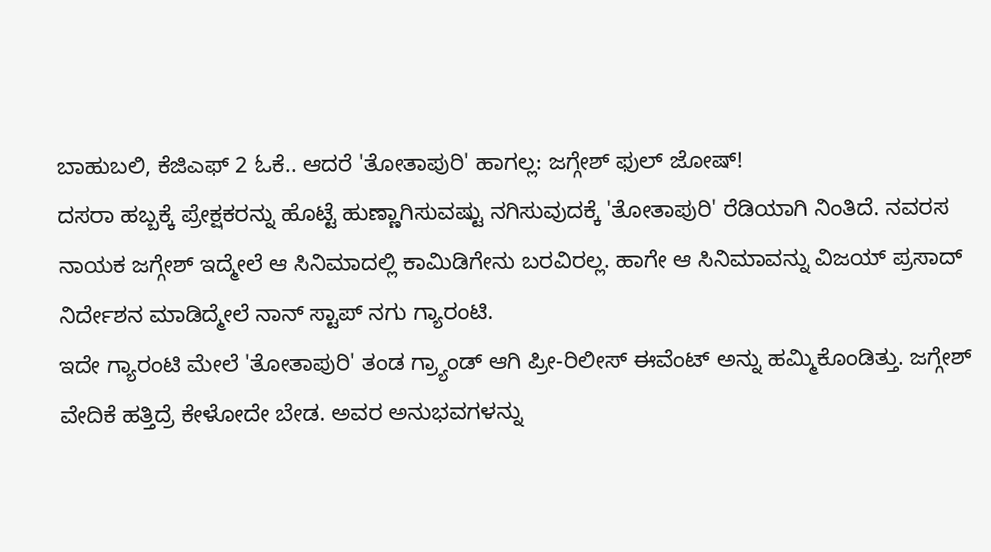ಬಾಹುಬಲಿ, ಕೆಜಿಎಫ್ 2 ಓಕೆ.. ಆದರೆ 'ತೋತಾಪುರಿ' ಹಾಗಲ್ಲ: ಜಗ್ಗೇಶ್ ಫುಲ್ ಜೋಷ್!
ದಸರಾ ಹಬ್ಬಕ್ಕೆ ಪ್ರೇಕ್ಷಕರನ್ನು ಹೊಟ್ಟೆ ಹುಣ್ಣಾಗಿಸುವಷ್ಟು ನಗಿಸುವುದಕ್ಕೆ 'ತೋತಾಪುರಿ' ರೆಡಿಯಾಗಿ ನಿಂತಿದೆ. ನವರಸ ನಾಯಕ ಜಗ್ಗೇಶ್ ಇದ್ಮೇಲೆ ಆ ಸಿನಿಮಾದಲ್ಲಿ ಕಾಮಿಡಿಗೇನು ಬರವಿರಲ್ಲ. ಹಾಗೇ ಆ ಸಿನಿಮಾವನ್ನು ವಿಜಯ್ ಪ್ರಸಾದ್ ನಿರ್ದೇಶನ ಮಾಡಿದ್ಮೇಲೆ ನಾನ್ ಸ್ಟಾಪ್ ನಗು ಗ್ಯಾರಂಟಿ.
ಇದೇ ಗ್ಯಾರಂಟಿ ಮೇಲೆ 'ತೋತಾಪುರಿ' ತಂಡ ಗ್ರ್ಯಾಂಡ್ ಆಗಿ ಪ್ರೀ-ರಿಲೀಸ್ ಈವೆಂಟ್ ಅನ್ನು ಹಮ್ಮಿಕೊಂಡಿತ್ತು. ಜಗ್ಗೇಶ್ ವೇದಿಕೆ ಹತ್ತಿದ್ರೆ ಕೇಳೋದೇ ಬೇಡ. ಅವರ ಅನುಭವಗಳನ್ನು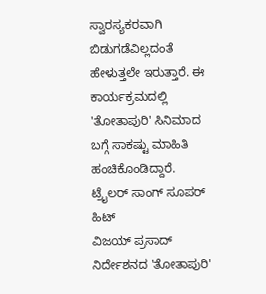ಸ್ವಾರಸ್ಯಕರವಾಗಿ ಬಿಡುಗಡೆವಿಲ್ಲದಂತೆ ಹೇಳುತ್ತಲೇ ಇರುತ್ತಾರೆ. ಈ ಕಾರ್ಯಕ್ರಮದಲ್ಲಿ 'ತೋತಾಪುರಿ' ಸಿನಿಮಾದ ಬಗ್ಗೆ ಸಾಕಷ್ಟು ಮಾಹಿತಿ ಹಂಚಿಕೊಂಡಿದ್ದಾರೆ.
ಟ್ರೈಲರ್ ಸಾಂಗ್ ಸೂಪರ್ ಹಿಟ್
ವಿಜಯ್ ಪ್ರಸಾದ್ ನಿರ್ದೇಶನದ 'ತೋತಾಪುರಿ'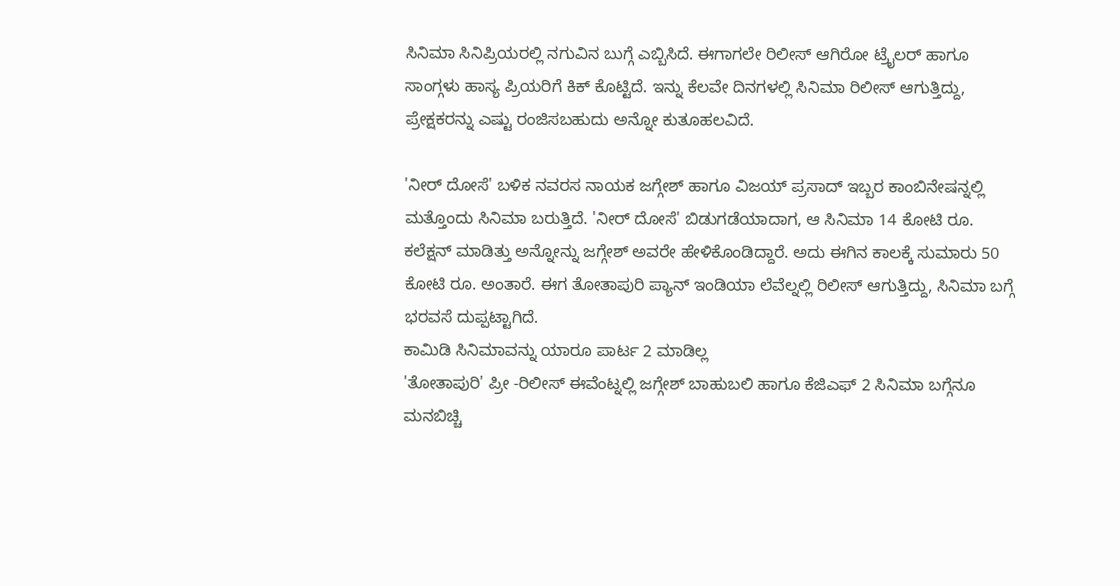ಸಿನಿಮಾ ಸಿನಿಪ್ರಿಯರಲ್ಲಿ ನಗುವಿನ ಬುಗ್ಗೆ ಎಬ್ಬಿಸಿದೆ. ಈಗಾಗಲೇ ರಿಲೀಸ್ ಆಗಿರೋ ಟ್ರೈಲರ್ ಹಾಗೂ ಸಾಂಗ್ಗಳು ಹಾಸ್ಯ ಪ್ರಿಯರಿಗೆ ಕಿಕ್ ಕೊಟ್ಟಿದೆ. ಇನ್ನು ಕೆಲವೇ ದಿನಗಳಲ್ಲಿ ಸಿನಿಮಾ ರಿಲೀಸ್ ಆಗುತ್ತಿದ್ದು, ಪ್ರೇಕ್ಷಕರನ್ನು ಎಷ್ಟು ರಂಜಿಸಬಹುದು ಅನ್ನೋ ಕುತೂಹಲವಿದೆ.

'ನೀರ್ ದೋಸೆ' ಬಳಿಕ ನವರಸ ನಾಯಕ ಜಗ್ಗೇಶ್ ಹಾಗೂ ವಿಜಯ್ ಪ್ರಸಾದ್ ಇಬ್ಬರ ಕಾಂಬಿನೇಷನ್ನಲ್ಲಿ ಮತ್ತೊಂದು ಸಿನಿಮಾ ಬರುತ್ತಿದೆ. 'ನೀರ್ ದೋಸೆ' ಬಿಡುಗಡೆಯಾದಾಗ, ಆ ಸಿನಿಮಾ 14 ಕೋಟಿ ರೂ. ಕಲೆಕ್ಷನ್ ಮಾಡಿತ್ತು ಅನ್ನೋನ್ನು ಜಗ್ಗೇಶ್ ಅವರೇ ಹೇಳಿಕೊಂಡಿದ್ದಾರೆ. ಅದು ಈಗಿನ ಕಾಲಕ್ಕೆ ಸುಮಾರು 50 ಕೋಟಿ ರೂ. ಅಂತಾರೆ. ಈಗ ತೋತಾಪುರಿ ಪ್ಯಾನ್ ಇಂಡಿಯಾ ಲೆವೆಲ್ನಲ್ಲಿ ರಿಲೀಸ್ ಆಗುತ್ತಿದ್ದು, ಸಿನಿಮಾ ಬಗ್ಗೆ ಭರವಸೆ ದುಪ್ಪಟ್ಟಾಗಿದೆ.
ಕಾಮಿಡಿ ಸಿನಿಮಾವನ್ನು ಯಾರೂ ಪಾರ್ಟ 2 ಮಾಡಿಲ್ಲ
'ತೋತಾಪುರಿ' ಪ್ರೀ -ರಿಲೀಸ್ ಈವೆಂಟ್ನಲ್ಲಿ ಜಗ್ಗೇಶ್ ಬಾಹುಬಲಿ ಹಾಗೂ ಕೆಜಿಎಫ್ 2 ಸಿನಿಮಾ ಬಗ್ಗೆನೂ ಮನಬಿಚ್ಚಿ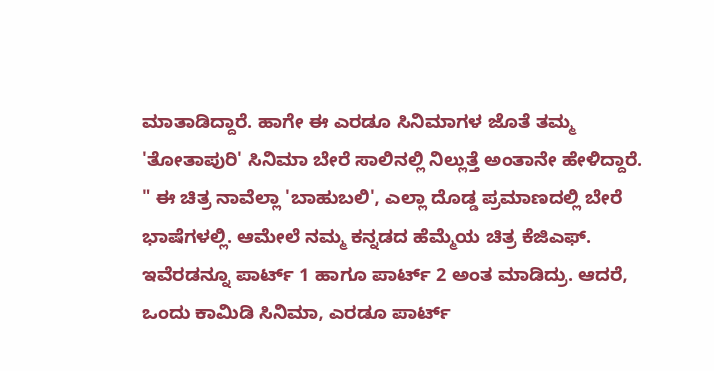ಮಾತಾಡಿದ್ದಾರೆ. ಹಾಗೇ ಈ ಎರಡೂ ಸಿನಿಮಾಗಳ ಜೊತೆ ತಮ್ಮ 'ತೋತಾಪುರಿ' ಸಿನಿಮಾ ಬೇರೆ ಸಾಲಿನಲ್ಲಿ ನಿಲ್ಲುತ್ತೆ ಅಂತಾನೇ ಹೇಳಿದ್ದಾರೆ.
" ಈ ಚಿತ್ರ ನಾವೆಲ್ಲಾ 'ಬಾಹುಬಲಿ', ಎಲ್ಲಾ ದೊಡ್ಡ ಪ್ರಮಾಣದಲ್ಲಿ ಬೇರೆ ಭಾಷೆಗಳಲ್ಲಿ. ಆಮೇಲೆ ನಮ್ಮ ಕನ್ನಡದ ಹೆಮ್ಮೆಯ ಚಿತ್ರ ಕೆಜಿಎಫ್. ಇವೆರಡನ್ನೂ ಪಾರ್ಟ್ 1 ಹಾಗೂ ಪಾರ್ಟ್ 2 ಅಂತ ಮಾಡಿದ್ರು. ಆದರೆ, ಒಂದು ಕಾಮಿಡಿ ಸಿನಿಮಾ, ಎರಡೂ ಪಾರ್ಟ್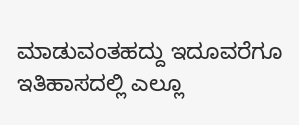ಮಾಡುವಂತಹದ್ದು ಇದೂವರೆಗೂ ಇತಿಹಾಸದಲ್ಲಿ ಎಲ್ಲೂ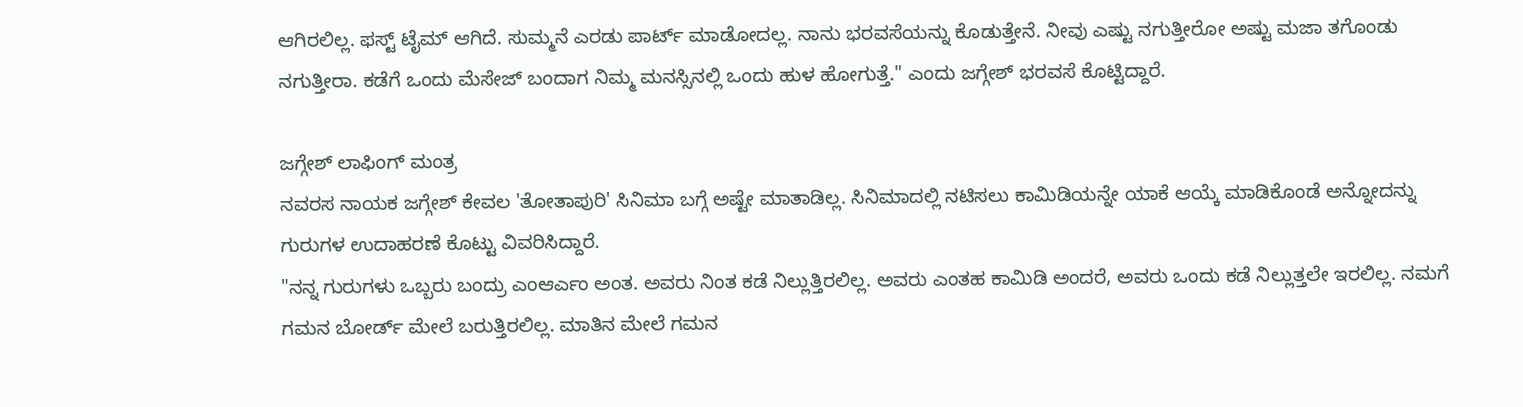ಆಗಿರಲಿಲ್ಲ. ಫಸ್ಟ್ ಟೈಮ್ ಆಗಿದೆ. ಸುಮ್ಮನೆ ಎರಡು ಪಾರ್ಟ್ ಮಾಡೋದಲ್ಲ. ನಾನು ಭರವಸೆಯನ್ನು ಕೊಡುತ್ತೇನೆ. ನೀವು ಎಷ್ಟು ನಗುತ್ತೀರೋ ಅಷ್ಟು ಮಜಾ ತಗೊಂಡು ನಗುತ್ತೀರಾ. ಕಡೆಗೆ ಒಂದು ಮೆಸೇಜ್ ಬಂದಾಗ ನಿಮ್ಮ ಮನಸ್ಸಿನಲ್ಲಿ ಒಂದು ಹುಳ ಹೋಗುತ್ತೆ." ಎಂದು ಜಗ್ಗೇಶ್ ಭರವಸೆ ಕೊಟ್ಟಿದ್ದಾರೆ.

ಜಗ್ಗೇಶ್ ಲಾಫಿಂಗ್ ಮಂತ್ರ
ನವರಸ ನಾಯಕ ಜಗ್ಗೇಶ್ ಕೇವಲ 'ತೋತಾಪುರಿ' ಸಿನಿಮಾ ಬಗ್ಗೆ ಅಷ್ಟೇ ಮಾತಾಡಿಲ್ಲ. ಸಿನಿಮಾದಲ್ಲಿ ನಟಿಸಲು ಕಾಮಿಡಿಯನ್ನೇ ಯಾಕೆ ಆಯ್ಕೆ ಮಾಡಿಕೊಂಡೆ ಅನ್ನೋದನ್ನು ಗುರುಗಳ ಉದಾಹರಣೆ ಕೊಟ್ಟು ವಿವರಿಸಿದ್ದಾರೆ.
"ನನ್ನ ಗುರುಗಳು ಒಬ್ಬರು ಬಂದ್ರು ಎಂಆರ್ಎಂ ಅಂತ. ಅವರು ನಿಂತ ಕಡೆ ನಿಲ್ಲುತ್ತಿರಲಿಲ್ಲ. ಅವರು ಎಂತಹ ಕಾಮಿಡಿ ಅಂದರೆ, ಅವರು ಒಂದು ಕಡೆ ನಿಲ್ಲುತ್ತಲೇ ಇರಲಿಲ್ಲ. ನಮಗೆ ಗಮನ ಬೋರ್ಡ್ ಮೇಲೆ ಬರುತ್ತಿರಲಿಲ್ಲ. ಮಾತಿನ ಮೇಲೆ ಗಮನ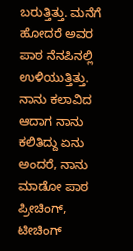ಬರುತ್ತಿತ್ತು. ಮನೆಗೆ ಹೋದರೆ ಅವರ ಪಾಠ ನೆನಪಿನಲ್ಲಿ ಉಳಿಯುತ್ತಿತ್ತು. ನಾನು ಕಲಾವಿದ ಆದಾಗ ನಾನು ಕಲಿತಿದ್ದು ಏನು ಅಂದರೆ, ನಾನು ಮಾಡೋ ಪಾಠ ಪ್ರೀಚಿಂಗ್, ಟೀಚಿಂಗ್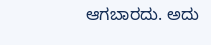ಆಗಬಾರದು. ಅದು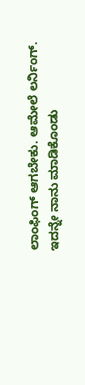ಲಾಂಫಿಂಗ್ ಆಗಬೇಕು. ಆಮೇಲೆ ಲರ್ನಿಂಗ್. ಇದನ್ನೇ ನಾನು ಮಾಡಿಕೊಂಡು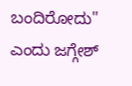ಬಂದಿರೋದು" ಎಂದು ಜಗ್ಗೇಶ್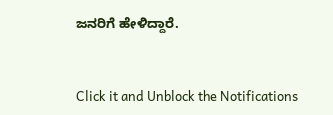ಜನರಿಗೆ ಹೇಳಿದ್ದಾರೆ.


Click it and Unblock the Notifications